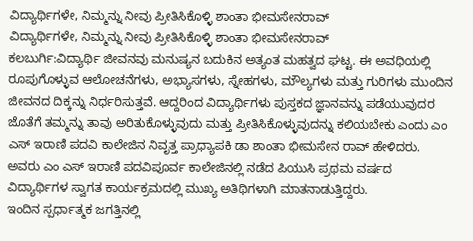ವಿದ್ಯಾರ್ಥಿಗಳೇ, ನಿಮ್ಮನ್ನು ನೀವು ಪ್ರೀತಿಸಿಕೊಳ್ಳಿ ಶಾಂತಾ ಭೀಮಸೇನರಾವ್
ವಿದ್ಯಾರ್ಥಿಗಳೇ, ನಿಮ್ಮನ್ನು ನೀವು ಪ್ರೀತಿಸಿಕೊಳ್ಳಿ ಶಾಂತಾ ಭೀಮಸೇನರಾವ್
ಕಲಬುರ್ಗಿ:ವಿದ್ಯಾರ್ಥಿ ಜೀವನವು ಮನುಷ್ಯನ ಬದುಕಿನ ಅತ್ಯಂತ ಮಹತ್ವದ ಘಟ್ಟ. ಈ ಅವಧಿಯಲ್ಲಿ ರೂಪುಗೊಳ್ಳುವ ಆಲೋಚನೆಗಳು, ಅಭ್ಯಾಸಗಳು, ಸ್ನೇಹಗಳು, ಮೌಲ್ಯಗಳು ಮತ್ತು ಗುರಿಗಳು ಮುಂದಿನ ಜೀವನದ ದಿಕ್ಕನ್ನು ನಿರ್ಧರಿಸುತ್ತವೆ. ಆದ್ದರಿಂದ ವಿದ್ಯಾರ್ಥಿಗಳು ಪುಸ್ತಕದ ಜ್ಞಾನವನ್ನು ಪಡೆಯುವುದರ ಜೊತೆಗೆ ತಮ್ಮನ್ನು ತಾವು ಅರಿತುಕೊಳ್ಳುವುದು ಮತ್ತು ಪ್ರೀತಿಸಿಕೊಳ್ಳುವುದನ್ನು ಕಲಿಯಬೇಕು ಎಂದು ಎಂ ಎಸ್ ಇರಾಣಿ ಪದವಿ ಕಾಲೇಜಿನ ನಿವೃತ್ತ ಪ್ರಾಧ್ಯಾಪಕಿ ಡಾ ಶಾಂತಾ ಭೀಮಸೇನ ರಾವ್ ಹೇಳಿದರು.
ಅವರು ಎಂ ಎಸ್ ಇರಾಣಿ ಪದವಿಪೂರ್ವ ಕಾಲೇಜಿನಲ್ಲಿ ನಡೆದ ಪಿಯುಸಿ ಪ್ರಥಮ ವರ್ಷದ ವಿದ್ಯಾರ್ಥಿಗಳ ಸ್ವಾಗತ ಕಾರ್ಯಕ್ರಮದಲ್ಲಿ ಮುಖ್ಯ ಅತಿಥಿಗಳಾಗಿ ಮಾತನಾಡುತ್ತಿದ್ದರು.
ಇಂದಿನ ಸ್ಪರ್ಧಾತ್ಮಕ ಜಗತ್ತಿನಲ್ಲಿ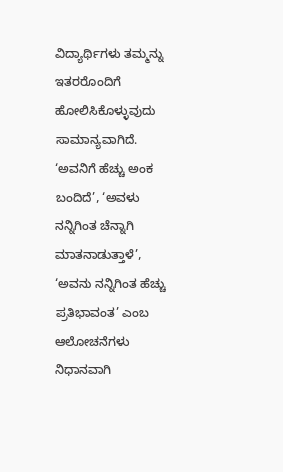ವಿದ್ಯಾರ್ಥಿಗಳು ತಮ್ಮನ್ನು ಇತರರೊಂದಿಗೆ ಹೋಲಿಸಿಕೊಳ್ಳುವುದು ಸಾಮಾನ್ಯವಾಗಿದೆ. ‘ಅವನಿಗೆ ಹೆಚ್ಚು ಅಂಕ ಬಂದಿದೆ’, ‘ಅವಳು ನನ್ನಿಗಿಂತ ಚೆನ್ನಾಗಿ ಮಾತನಾಡುತ್ತಾಳೆ’, ‘ಅವನು ನನ್ನಿಗಿಂತ ಹೆಚ್ಚು ಪ್ರತಿಭಾವಂತ’ ಎಂಬ ಆಲೋಚನೆಗಳು ನಿಧಾನವಾಗಿ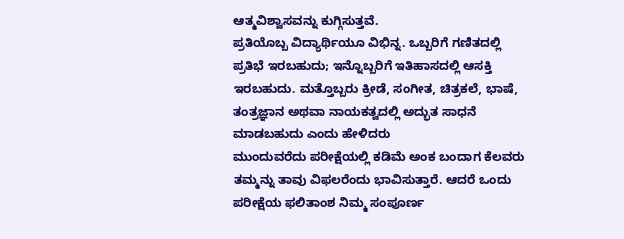ಆತ್ಮವಿಶ್ವಾಸವನ್ನು ಕುಗ್ಗಿಸುತ್ತವೆ.
ಪ್ರತಿಯೊಬ್ಬ ವಿದ್ಯಾರ್ಥಿಯೂ ವಿಭಿನ್ನ. ಒಬ್ಬರಿಗೆ ಗಣಿತದಲ್ಲಿ ಪ್ರತಿಭೆ ಇರಬಹುದು; ಇನ್ನೊಬ್ಬರಿಗೆ ಇತಿಹಾಸದಲ್ಲಿ ಆಸಕ್ತಿ ಇರಬಹುದು. ಮತ್ತೊಬ್ಬರು ಕ್ರೀಡೆ, ಸಂಗೀತ, ಚಿತ್ರಕಲೆ, ಭಾಷೆ, ತಂತ್ರಜ್ಞಾನ ಅಥವಾ ನಾಯಕತ್ವದಲ್ಲಿ ಅದ್ಭುತ ಸಾಧನೆ ಮಾಡಬಹುದು ಎಂದು ಹೇಳಿದರು
ಮುಂದುವರೆದು ಪರೀಕ್ಷೆಯಲ್ಲಿ ಕಡಿಮೆ ಅಂಕ ಬಂದಾಗ ಕೆಲವರು ತಮ್ಮನ್ನು ತಾವು ವಿಫಲರೆಂದು ಭಾವಿಸುತ್ತಾರೆ. ಆದರೆ ಒಂದು ಪರೀಕ್ಷೆಯ ಫಲಿತಾಂಶ ನಿಮ್ಮ ಸಂಪೂರ್ಣ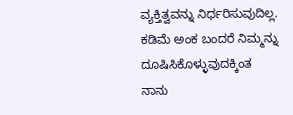ವ್ಯಕ್ತಿತ್ವವನ್ನು ನಿರ್ಧರಿಸುವುದಿಲ್ಲ.
ಕಡಿಮೆ ಅಂಕ ಬಂದರೆ ನಿಮ್ಮನ್ನು ದೂಷಿಸಿಕೊಳ್ಳುವುದಕ್ಕಿಂತ
ನಾನು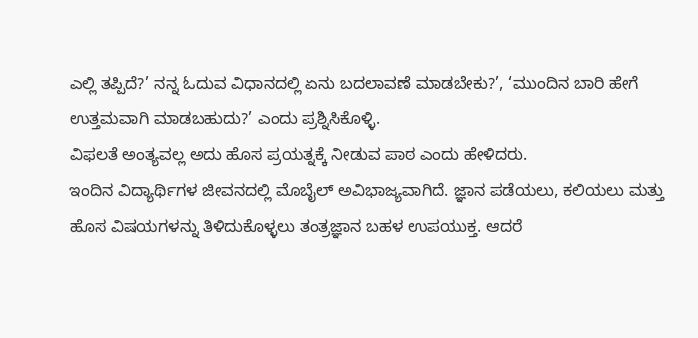ಎಲ್ಲಿ ತಪ್ಪಿದೆ?’ ನನ್ನ ಓದುವ ವಿಧಾನದಲ್ಲಿ ಏನು ಬದಲಾವಣೆ ಮಾಡಬೇಕು?’, ‘ಮುಂದಿನ ಬಾರಿ ಹೇಗೆ ಉತ್ತಮವಾಗಿ ಮಾಡಬಹುದು?’ ಎಂದು ಪ್ರಶ್ನಿಸಿಕೊಳ್ಳಿ.
ವಿಫಲತೆ ಅಂತ್ಯವಲ್ಲ ಅದು ಹೊಸ ಪ್ರಯತ್ನಕ್ಕೆ ನೀಡುವ ಪಾಠ ಎಂದು ಹೇಳಿದರು.
ಇಂದಿನ ವಿದ್ಯಾರ್ಥಿಗಳ ಜೀವನದಲ್ಲಿ ಮೊಬೈಲ್ ಅವಿಭಾಜ್ಯವಾಗಿದೆ. ಜ್ಞಾನ ಪಡೆಯಲು, ಕಲಿಯಲು ಮತ್ತು ಹೊಸ ವಿಷಯಗಳನ್ನು ತಿಳಿದುಕೊಳ್ಳಲು ತಂತ್ರಜ್ಞಾನ ಬಹಳ ಉಪಯುಕ್ತ. ಆದರೆ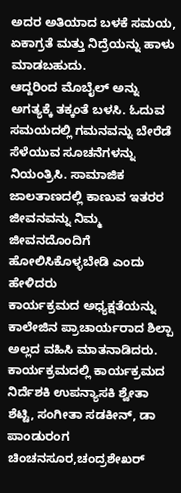ಅದರ ಅತಿಯಾದ ಬಳಕೆ ಸಮಯ, ಏಕಾಗ್ರತೆ ಮತ್ತು ನಿದ್ರೆಯನ್ನು ಹಾಳು ಮಾಡಬಹುದು.
ಆದ್ದರಿಂದ ಮೊಬೈಲ್ ಅನ್ನು ಅಗತ್ಯಕ್ಕೆ ತಕ್ಕಂತೆ ಬಳಸಿ. ಓದುವ ಸಮಯದಲ್ಲಿ ಗಮನವನ್ನು ಬೇರೆಡೆ ಸೆಳೆಯುವ ಸೂಚನೆಗಳನ್ನು ನಿಯಂತ್ರಿಸಿ. ಸಾಮಾಜಿಕ ಜಾಲತಾಣದಲ್ಲಿ ಕಾಣುವ ಇತರರ ಜೀವನವನ್ನು ನಿಮ್ಮ ಜೀವನದೊಂದಿಗೆ ಹೋಲಿಸಿಕೊಳ್ಳಬೇಡಿ ಎಂದು ಹೇಳಿದರು
ಕಾರ್ಯಕ್ರಮದ ಅಧ್ಯಕ್ಷತೆಯನ್ನು ಕಾಲೇಜಿನ ಪ್ರಾಚಾರ್ಯರಾದ ಶಿಲ್ಪಾ ಅಲ್ಲದ ವಹಿಸಿ ಮಾತನಾಡಿದರು.
ಕಾರ್ಯಕ್ರಮದಲ್ಲಿ ಕಾರ್ಯಕ್ರಮದ ನಿರ್ದೆಶಕಿ ಉಪನ್ಯಾಸಕಿ ಶ್ವೇತಾ ಶೆಟ್ಟಿ, ಸಂಗೀತಾ ಸಡಕೀನ್, ಡಾ ಪಾಂಡುರಂಗ ಚಿಂಚನಸೂರ,ಚಂದ್ರಶೇಖರ್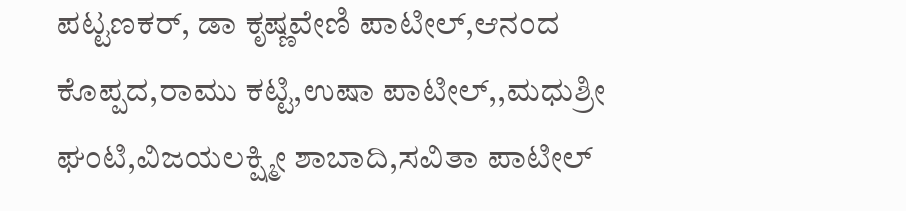ಪಟ್ಟಣಕರ್, ಡಾ ಕೃಷ್ಣವೇಣಿ ಪಾಟೀಲ್,ಆನಂದ ಕೊಪ್ಪದ,ರಾಮು ಕಟ್ಟಿ,ಉಷಾ ಪಾಟೀಲ್,,ಮಧುಶ್ರೀ ಘಂಟಿ,ವಿಜಯಲಕ್ಷ್ಮೀ ಶಾಬಾದಿ,ಸವಿತಾ ಪಾಟೀಲ್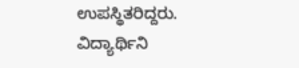ಉಪಸ್ಥಿತರಿದ್ದರು.
ವಿದ್ಯಾರ್ಥಿನಿ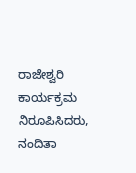ರಾಜೇಶ್ವರಿ ಕಾರ್ಯಕ್ರಮ ನಿರೂಪಿಸಿದರು, ನಂದಿತಾ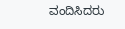ವಂದಿಸಿದರು